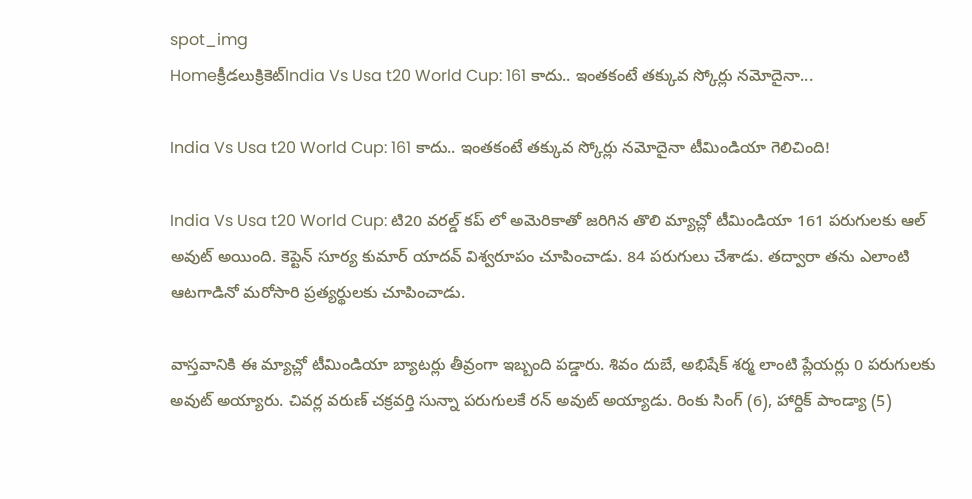spot_img
Homeక్రీడలుక్రికెట్‌India Vs Usa t20 World Cup: 161 కాదు.. ఇంతకంటే తక్కువ స్కోర్లు నమోదైనా...

India Vs Usa t20 World Cup: 161 కాదు.. ఇంతకంటే తక్కువ స్కోర్లు నమోదైనా టీమిండియా గెలిచింది!

India Vs Usa t20 World Cup: టి20 వరల్డ్ కప్ లో అమెరికాతో జరిగిన తొలి మ్యాచ్లో టీమిండియా 161 పరుగులకు ఆల్ అవుట్ అయింది. కెప్టెన్ సూర్య కుమార్ యాదవ్ విశ్వరూపం చూపించాడు. 84 పరుగులు చేశాడు. తద్వారా తను ఎలాంటి ఆటగాడినో మరోసారి ప్రత్యర్థులకు చూపించాడు.

వాస్తవానికి ఈ మ్యాచ్లో టీమిండియా బ్యాటర్లు తీవ్రంగా ఇబ్బంది పడ్డారు. శివం దుబే, అభిషేక్ శర్మ లాంటి ప్లేయర్లు 0 పరుగులకు అవుట్ అయ్యారు. చివర్ల వరుణ్ చక్రవర్తి సున్నా పరుగులకే రన్ అవుట్ అయ్యాడు. రింకు సింగ్ (6), హార్దిక్ పాండ్యా (5)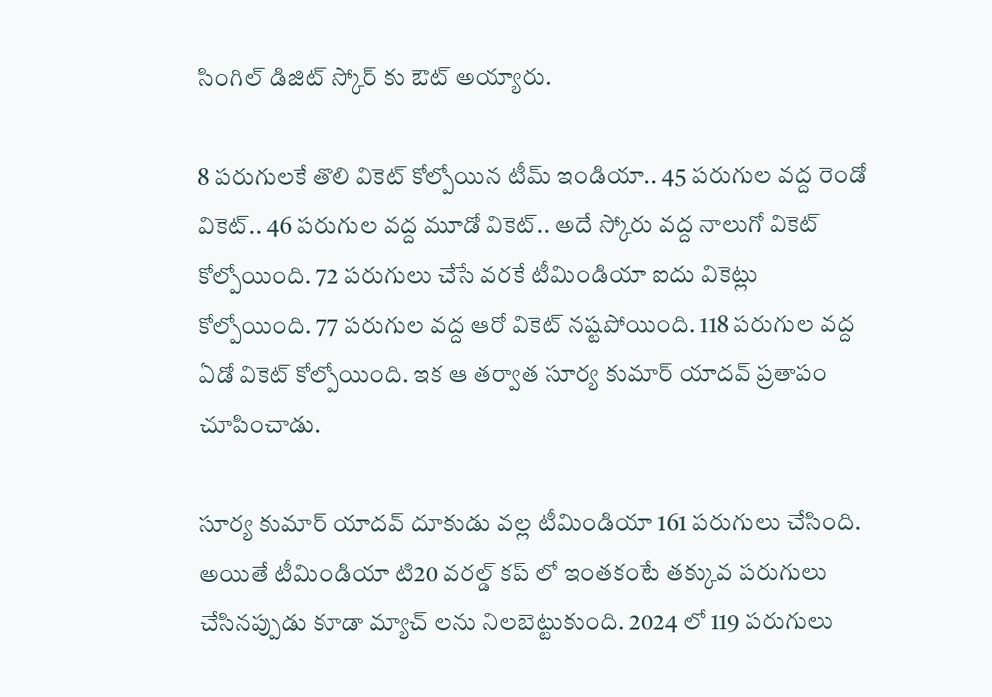సింగిల్ డిజిట్ స్కోర్ కు ఔట్ అయ్యారు.

8 పరుగులకే తొలి వికెట్ కోల్పోయిన టీమ్ ఇండియా.. 45 పరుగుల వద్ద రెండో వికెట్.. 46 పరుగుల వద్ద మూడో వికెట్.. అదే స్కోరు వద్ద నాలుగో వికెట్ కోల్పోయింది. 72 పరుగులు చేసే వరకే టీమిండియా ఐదు వికెట్లు కోల్పోయింది. 77 పరుగుల వద్ద ఆరో వికెట్ నష్టపోయింది. 118 పరుగుల వద్ద ఏడో వికెట్ కోల్పోయింది. ఇక ఆ తర్వాత సూర్య కుమార్ యాదవ్ ప్రతాపం చూపించాడు.

సూర్య కుమార్ యాదవ్ దూకుడు వల్ల టీమిండియా 161 పరుగులు చేసింది. అయితే టీమిండియా టి20 వరల్డ్ కప్ లో ఇంతకంటే తక్కువ పరుగులు చేసినప్పుడు కూడా మ్యాచ్ లను నిలబెట్టుకుంది. 2024 లో 119 పరుగులు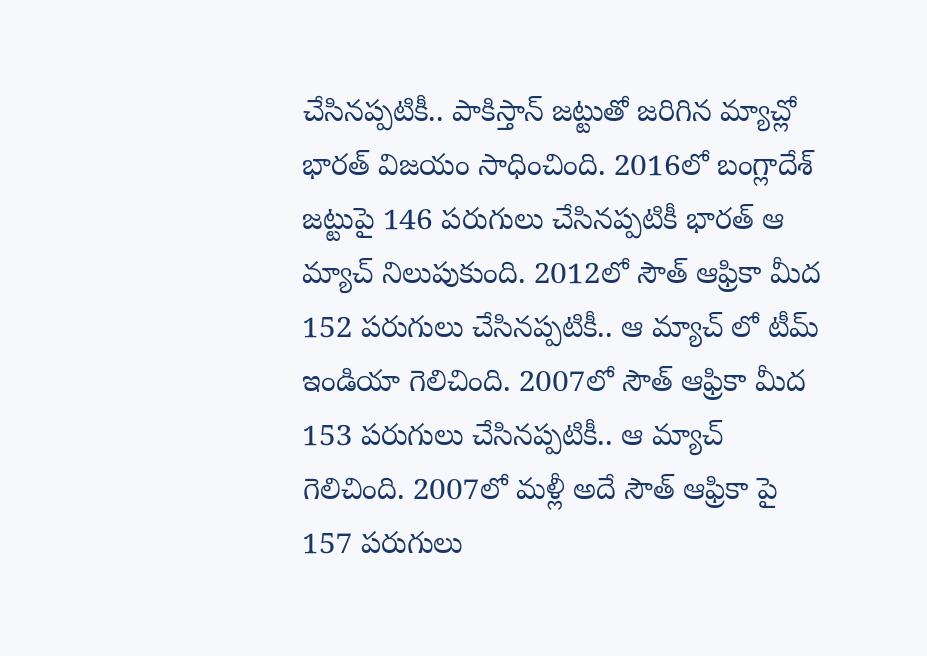చేసినప్పటికీ.. పాకిస్తాన్ జట్టుతో జరిగిన మ్యాచ్లో భారత్ విజయం సాధించింది. 2016లో బంగ్లాదేశ్ జట్టుపై 146 పరుగులు చేసినప్పటికీ భారత్ ఆ మ్యాచ్ నిలుపుకుంది. 2012లో సౌత్ ఆఫ్రికా మీద 152 పరుగులు చేసినప్పటికీ.. ఆ మ్యాచ్ లో టీమ్ ఇండియా గెలిచింది. 2007లో సౌత్ ఆఫ్రికా మీద 153 పరుగులు చేసినప్పటికీ.. ఆ మ్యాచ్ గెలిచింది. 2007లో మళ్లీ అదే సౌత్ ఆఫ్రికా పై 157 పరుగులు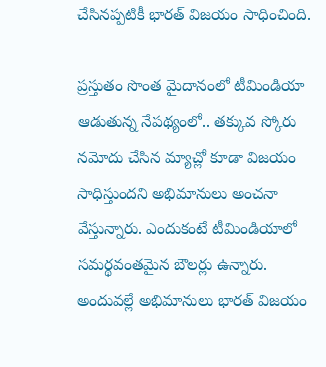చేసినప్పటికీ భారత్ విజయం సాధించింది.

ప్రస్తుతం సొంత మైదానంలో టీమిండియా ఆడుతున్న నేపథ్యంలో.. తక్కువ స్కోరు నమోదు చేసిన మ్యాచ్లో కూడా విజయం సాధిస్తుందని అభిమానులు అంచనా వేస్తున్నారు. ఎందుకంటే టీమిండియాలో సమర్థవంతమైన బౌలర్లు ఉన్నారు. అందువల్లే అభిమానులు భారత్ విజయం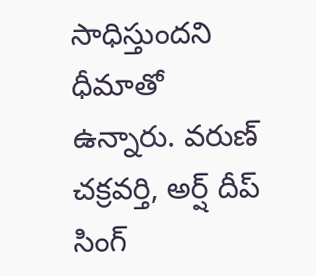సాధిస్తుందని ధీమాతో ఉన్నారు. వరుణ్ చక్రవర్తి, అర్ష్ దీప్ సింగ్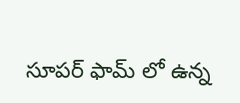సూపర్ ఫామ్ లో ఉన్న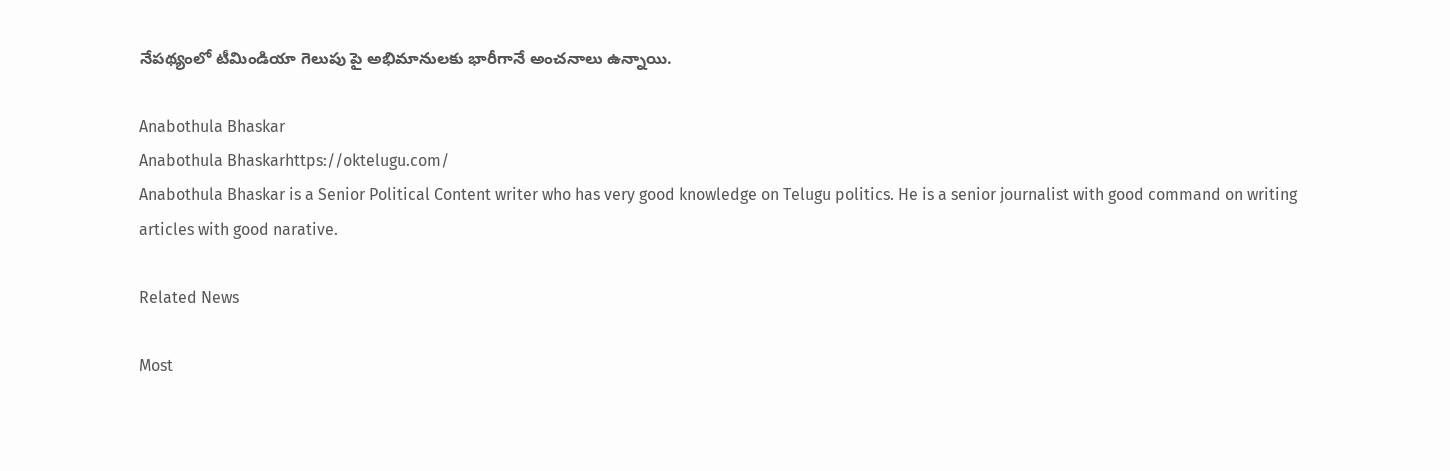నేపథ్యంలో టీమిండియా గెలుపు పై అభిమానులకు భారీగానే అంచనాలు ఉన్నాయి.

Anabothula Bhaskar
Anabothula Bhaskarhttps://oktelugu.com/
Anabothula Bhaskar is a Senior Political Content writer who has very good knowledge on Telugu politics. He is a senior journalist with good command on writing articles with good narative.

Related News

Most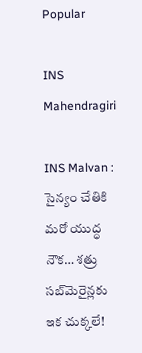Popular

INS Mahendragiri

INS Malvan : సైన్యం చేతికి మరో యుద్ధ నౌక… శత్రు సబ్‌మెరైన్లకు ఇక చుక్కలే!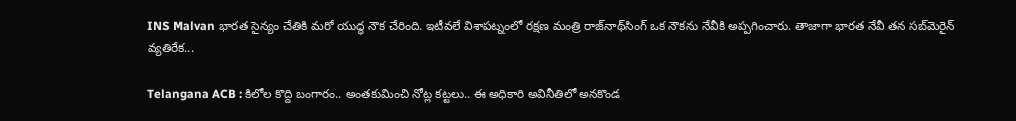INS Malvan భారత సైన్యం చేతికి మరో యుద్ధ నౌక చేరింది. ఇటీవలే విశాపట్నంలో రక్షణ మంత్రి రాజ్‌నాథ్‌సింగ్‌ ఒక నౌకను నేవీకి అప్పగించారు. తాజాగా భారత నేవీ తన సబ్‌మెరైన్‌ వ్యతిరేక...

Telangana ACB : కిలోల కొద్ది బంగారం.. అంతకుమించి నోట్ల కట్టలు.. ఈ అధికారి అవినీతిలో అనకొండ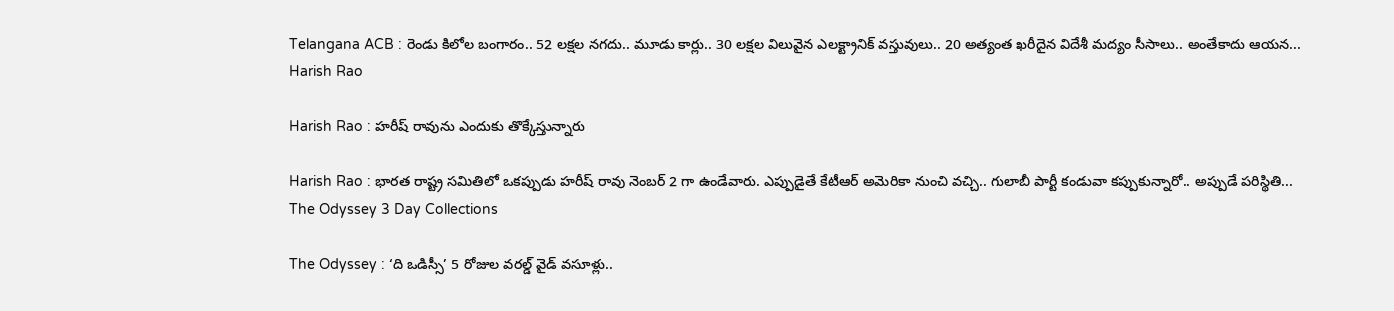Telangana ACB : రెండు కిలోల బంగారం.. 52 లక్షల నగదు.. మూడు కార్లు.. 30 లక్షల విలువైన ఎలక్ట్రానిక్ వస్తువులు.. 20 అత్యంత ఖరీదైన విదేశీ మద్యం సీసాలు.. అంతేకాదు ఆయన...
Harish Rao

Harish Rao : హరీష్ రావును ఎందుకు తొక్కేస్తున్నారు

Harish Rao : భారత రాష్ట్ర సమితిలో ఒకప్పుడు హరీష్ రావు నెంబర్ 2 గా ఉండేవారు. ఎప్పుడైతే కేటీఆర్ అమెరికా నుంచి వచ్చి.. గులాబీ పార్టీ కండువా కప్పుకున్నారో.. అప్పుడే పరిస్థితి...
The Odyssey 3 Day Collections

The Odyssey : ‘ది ఒడిస్సీ’ 5 రోజుల వరల్డ్ వైడ్ వసూళ్లు..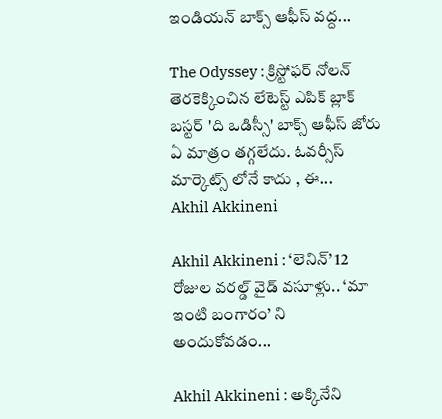ఇండియన్ బాక్స్ ఆఫీస్ వద్ద...

The Odyssey : క్రిస్టోఫర్ నోలన్ తెరకెక్కించిన లేటెస్ట్ ఎపిక్ బ్లాక్ బస్టర్ 'ది ఒడిస్సీ' బాక్స్ ఆఫీస్ జోరు ఏ మాత్రం తగ్గలేదు. ఓవర్సీస్ మార్కెట్స్ లోనే కాదు , ఈ...
Akhil Akkineni

Akhil Akkineni : ‘లెనిన్’ 12 రోజుల వరల్డ్ వైడ్ వసూళ్లు.. ‘మా ఇంటి బంగారం’ ని అందుకోవడం...

Akhil Akkineni : అక్కినేని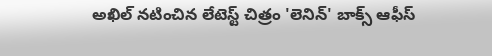అఖిల్ నటించిన లేటెస్ట్ చిత్రం 'లెనిన్' బాక్స్ ఆఫీస్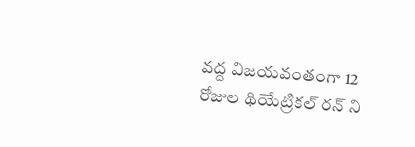వద్ద విజయవంతంగా 12 రోజుల థియేట్రికల్ రన్ ని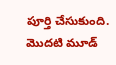పూర్తి చేసుకుంది. మొదటి మూడ్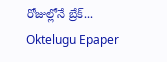రోజుల్లోనే బ్రేక్...
Oktelugu Epaper